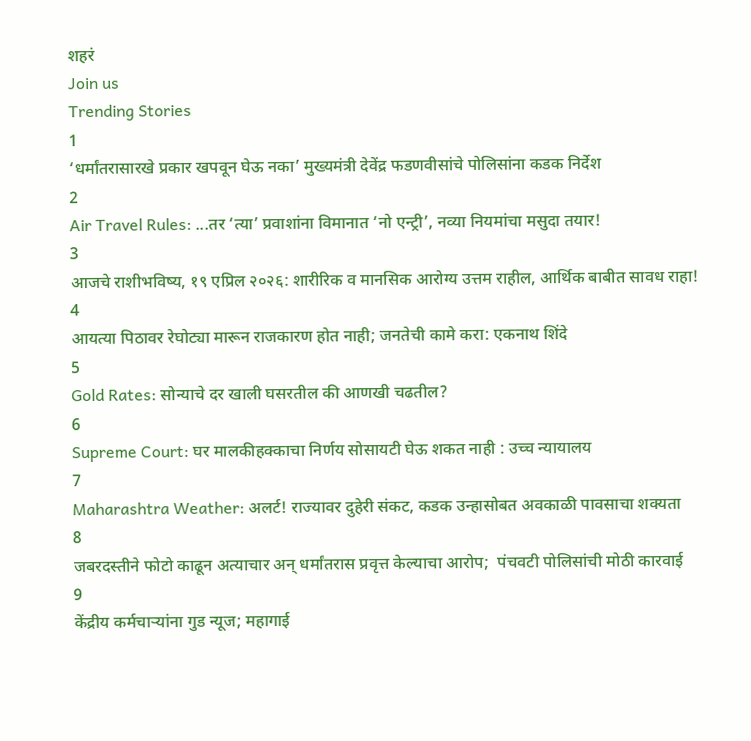शहरं
Join us
Trending Stories
1
‘धर्मांतरासारखे प्रकार खपवून घेऊ नका’ मुख्यमंत्री देवेंद्र फडणवीसांचे पोलिसांना कडक निर्देश
2
Air Travel Rules: ...तर ‘त्या’ प्रवाशांना विमानात ‘नो एन्ट्री’, नव्या नियमांचा मसुदा तयार!
3
आजचे राशीभविष्य, १९ एप्रिल २०२६: शारीरिक व मानसिक आरोग्य उत्तम राहील, आर्थिक बाबीत सावध राहा!
4
आयत्या पिठावर रेघोट्या मारून राजकारण होत नाही; जनतेची कामे करा: एकनाथ शिंदे
5
Gold Rates: सोन्याचे दर खाली घसरतील की आणखी चढतील?
6
Supreme Court: घर मालकीहक्काचा निर्णय सोसायटी घेऊ शकत नाही : उच्च न्यायालय
7
Maharashtra Weather: अलर्ट! राज्यावर दुहेरी संकट, कडक उन्हासोबत अवकाळी पावसाचा शक्यता
8
जबरदस्तीने फोटो काढून अत्याचार अन् धर्मांतरास प्रवृत्त केल्याचा आरोप;  पंचवटी पोलिसांची मोठी कारवाई
9
केंद्रीय कर्मचाऱ्यांना गुड न्यूज; महागाई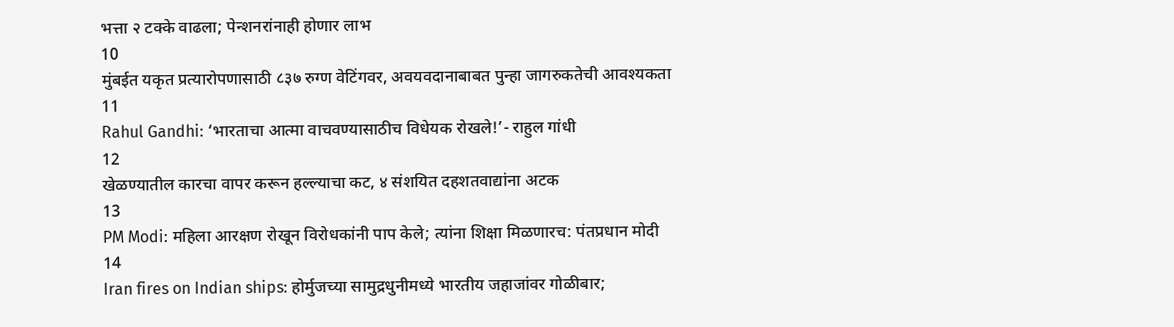भत्ता २ टक्के वाढला; पेन्शनरांनाही होणार लाभ
10
मुंबईत यकृत प्रत्यारोपणासाठी ८३७ रुग्ण वेटिंगवर, अवयवदानाबाबत पुन्हा जागरुकतेची आवश्यकता
11
Rahul Gandhi: ‘भारताचा आत्मा वाचवण्यासाठीच विधेयक रोखले!’- राहुल गांधी
12
खेळण्यातील कारचा वापर करून हल्ल्याचा कट, ४ संशयित दहशतवाद्यांना अटक
13
PM Modi: महिला आरक्षण रोखून विरोधकांनी पाप केले; त्यांना शिक्षा मिळणारच: पंतप्रधान मोदी
14
Iran fires on Indian ships: होर्मुजच्या सामुद्रधुनीमध्ये भारतीय जहाजांवर गोळीबार;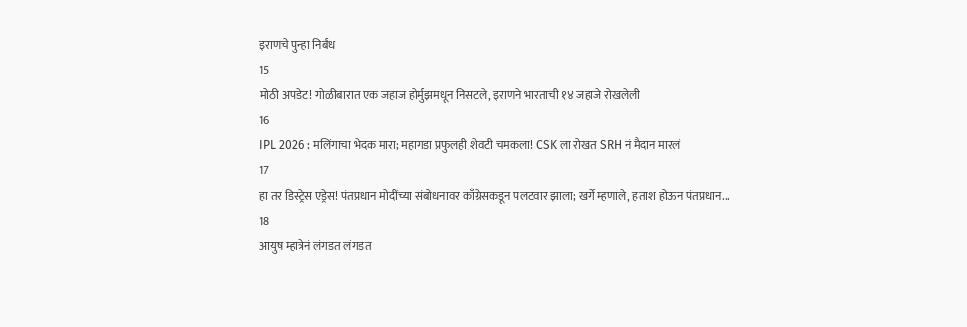इराणचे पुन्हा निर्बंध
15
मोठी अपडेट! गोळीबारात एक जहाज होर्मुझमधून निसटले, इराणने भारताची १४ जहाजे रोखलेली
16
IPL 2026 : मलिंगाचा भेदक मारा; महागडा प्रफुलही शेवटी चमकला! CSK ला रोखत SRH नं मैदान मारलं
17
हा तर डिस्ट्रेस एड्रेस! पंतप्रधान मोदींच्या संबोधनावर काँग्रेसकडून पलटवार झाला; खर्गे म्हणाले, हताश होऊन पंतप्रधान...
18
आयुष म्हात्रेनं लंगडत लंगडत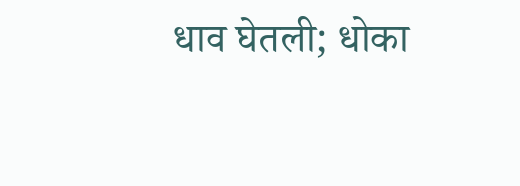धाव घेतली; धोका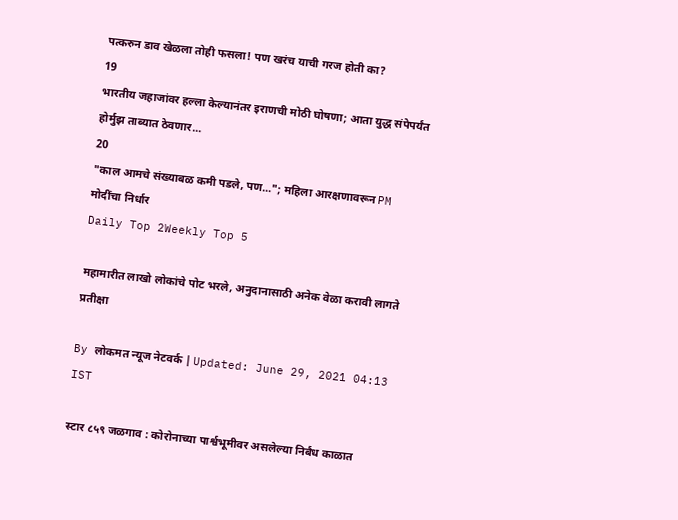पत्करुन डाव खेळला तोही फसला! पण खरंच याची गरज होती का?
19
भारतीय जहाजांवर हल्ला केल्यानंतर इराणची मोठी घोषणा; आता युद्ध संपेपर्यंत होर्मुझ ताब्यात ठेवणार...
20
"काल आमचे संख्याबळ कमी पडले, पण..."; महिला आरक्षणावरून PM मोदींचा निर्धार
Daily Top 2Weekly Top 5

महामारीत लाखो लोकांचे पोट भरले, अनुदानासाठी अनेक वेळा करावी लागते प्रतीक्षा

By लोकमत न्यूज नेटवर्क | Updated: June 29, 2021 04:13 IST

स्टार ८५९ जळगाव : कोरोनाच्या पार्श्वभूमीवर असलेल्या निर्बंध काळात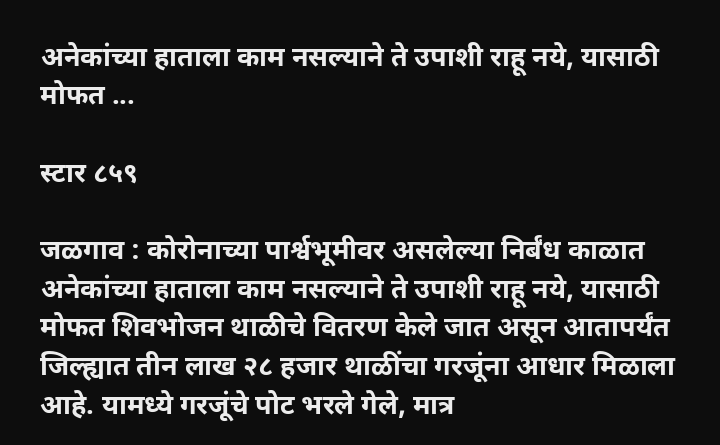अनेकांच्या हाताला काम नसल्याने ते उपाशी राहू नये, यासाठी मोफत ...

स्टार ८५९

जळगाव : कोरोनाच्या पार्श्वभूमीवर असलेल्या निर्बंध काळात अनेकांच्या हाताला काम नसल्याने ते उपाशी राहू नये, यासाठी मोफत शिवभोजन थाळीचे वितरण केले जात असून आतापर्यंत जिल्ह्यात तीन लाख २८ हजार थाळींचा गरजूंना आधार मिळाला आहे. यामध्ये गरजूंचे पोट भरले गेले, मात्र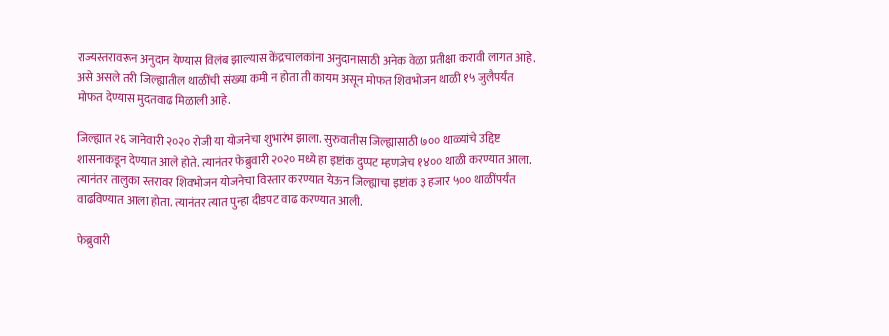राज्यस्तरावरून अनुदान येण्यास विलंब झाल्यास केंद्रचालकांना अनुदानासाठी अनेक वेळा प्रतीक्षा करावी लागत आहे. असे असले तरी जिल्ह्यातील थाळींची संख्या कमी न होता ती कायम असून मोफत शिवभोजन थाळी १५ जुलैपर्यंत मोफत देण्यास मुदतवाढ मिळाली आहे.

जिल्ह्यात २६ जानेवारी २०२० रोजी या योजनेचा शुभारंभ झाला. सुरुवातीस जिल्ह्यासाठी ७०० थाळ्यांचे उद्दिष्ट शासनाकडून देण्यात आले होते. त्यानंतर फेब्रुवारी २०२० मध्ये हा इष्टांक दुप्पट म्हणजेच १४०० थाळी करण्यात आला. त्यानंतर तालुका स्तरावर शिवभोजन योजनेचा विस्तार करण्यात येऊन जिल्ह्याचा इष्टांक ३ हजार ५०० थाळींपर्यंत वाढविण्यात आला होता. त्यानंतर त्यात पुन्हा दीडपट वाढ करण्यात आली.

फेब्रुवारी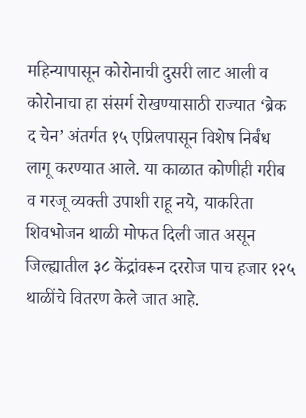महिन्यापासून कोरोनाची दुसरी लाट आली व कोरोनाचा हा संसर्ग रोखण्यासाठी राज्यात ‘ब्रेक द चेन’ अंतर्गत १५ एप्रिलपासून विशेष निर्बंध लागू करण्यात आले. या काळात कोणीही गरीब व गरजू व्यक्ती उपाशी राहू नये, याकरिता शिवभोजन थाळी मोफत दिली जात असून जिल्ह्यातील ३८ केंद्रांवरून दररोज पाच हजार १२५ थाळींचे वितरण केले जात आहे.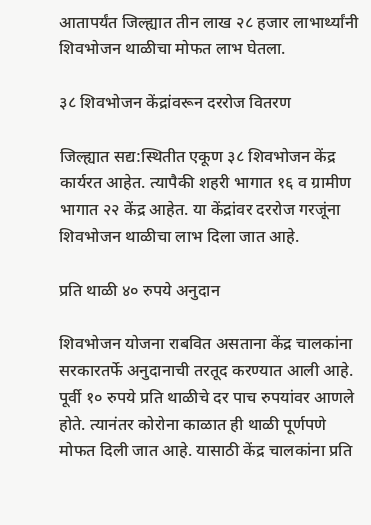आतापर्यंत जिल्ह्यात तीन लाख २८ हजार लाभार्थ्यांनी शिवभोजन थाळीचा मोफत लाभ घेतला.

३८ शिवभोजन केंद्रांवरून दररोज वितरण

जिल्ह्यात सद्य:स्थितीत एकूण ३८ शिवभोजन केंद्र कार्यरत आहेत. त्यापैकी शहरी भागात १६ व ग्रामीण भागात २२ केंद्र आहेत. या केंद्रांवर दररोज गरजूंना शिवभोजन थाळीचा लाभ दिला जात आहे.

प्रति थाळी ४० रुपये अनुदान

शिवभोजन योजना राबवित असताना केंद्र चालकांना सरकारतर्फे अनुदानाची तरतूद करण्यात आली आहे. पूर्वी १० रुपये प्रति थाळीचे दर पाच रुपयांवर आणले होते. त्यानंतर कोरोना काळात ही थाळी पूर्णपणे मोफत दिली जात आहे. यासाठी केंद्र चालकांना प्रति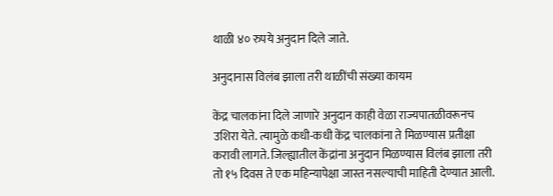थाळी ४० रुपये अनुदान दिले जाते.

अनुदानास विलंब झाला तरी थाळींची संख्या कायम

केंद्र चालकांना दिले जाणारे अनुदान काही वेळा राज्यपातळीवरूनच उशिरा येते. त्यामुळे कधी-कधी केंद्र चालकांना ते मिळण्यास प्रतीक्षा करावी लागते. जिल्ह्यातील केंद्रांना अनुदान मिळण्यास विलंब झाला तरी तो १५ दिवस ते एक महिन्यापेक्षा जास्त नसल्याची माहिती देण्यात आली.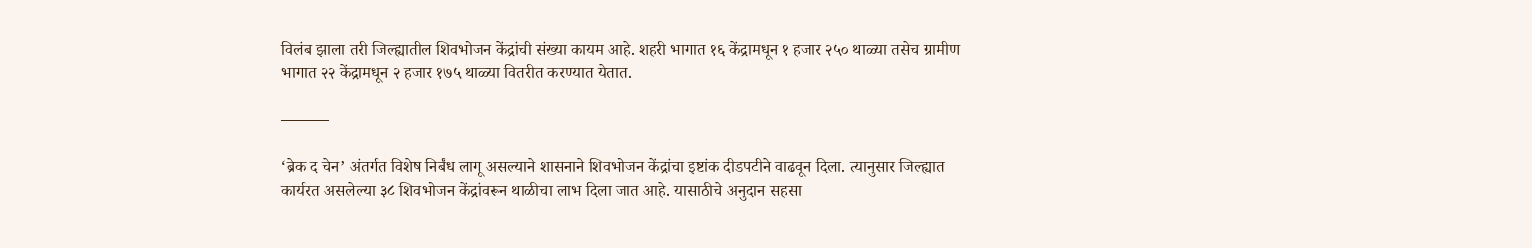विलंब झाला तरी जिल्ह्यातील शिवभोजन केंद्रांची संख्या कायम आहे. शहरी भागात १६ केंद्रामधून १ हजार २५० थाळ्या तसेच ग्रामीण भागात २२ केंद्रामधून २ हजार १७५ थाळ्या वितरीत करण्यात येतात.

———

‘ब्रेक द चेन’ अंतर्गत विशेष निर्बंध लागू असल्याने शासनाने शिवभोजन केंद्रांचा इष्टांक दीडपटीने वाढवून दिला. त्यानुसार जिल्ह्यात कार्यरत असलेल्या ३८ शिवभोजन केंद्रांवरून थाळीचा लाभ दिला जात आहे. यासाठीचे अनुदान सहसा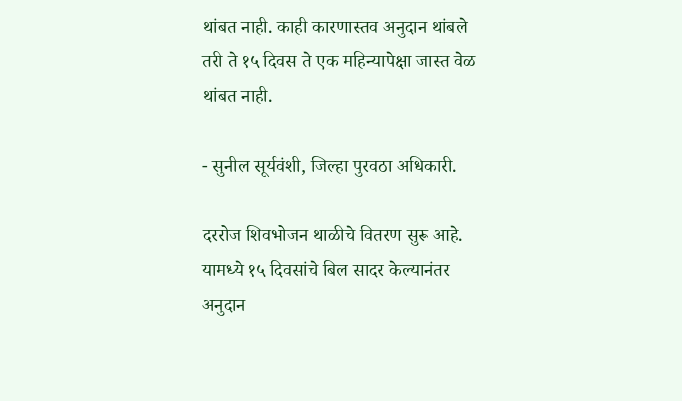थांबत नाही. काही कारणास्तव अनुदान थांबले तरी ते १५ दिवस ते एक महिन्यापेक्षा जास्त वेळ थांबत नाही.

- सुनील सूर्यवंशी, जिल्हा पुरवठा अधिकारी.

दररोज शिवभोजन थाळीचे वितरण सुरू आहे. यामध्ये १५ दिवसांचे बिल सादर केल्यानंतर अनुदान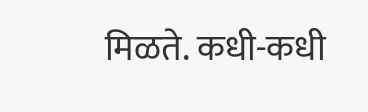मिळते. कधी-कधी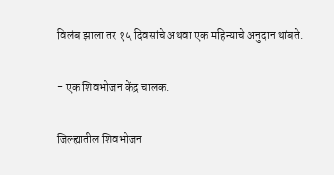विलंब झाला तर १५ दिवसांचे अथवा एक महिन्याचे अनुदान थांबते.

- एक शिवभोजन केंद्र चालक.

जिल्ह्यातील शिवभोजन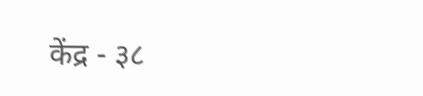केंद्र - ३८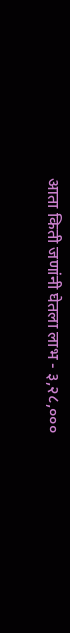आता किती जणांनी घेतला लाभ - ३,२८,०००